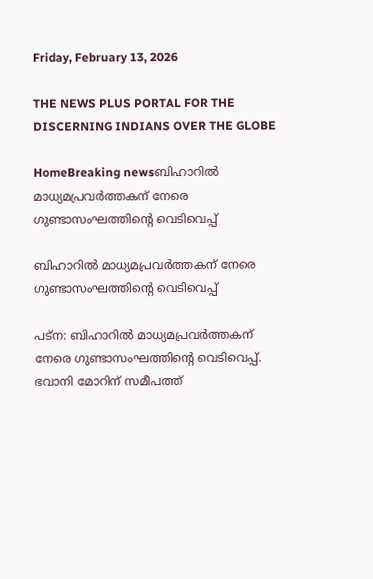Friday, February 13, 2026

THE NEWS PLUS PORTAL FOR THE DISCERNING INDIANS OVER THE GLOBE

HomeBreaking newsബിഹാറിൽ മാധ്യമപ്രവർത്തകന് നേരെ ഗുണ്ടാസംഘത്തിന്റെ വെടിവെപ്പ്

ബിഹാറിൽ മാധ്യമപ്രവർത്തകന് നേരെ ഗുണ്ടാസംഘത്തിന്റെ വെടിവെപ്പ്

പട്‌ന: ബിഹാറിൽ മാധ്യമപ്രവർത്തകന് നേരെ ഗുണ്ടാസംഘത്തിന്റെ വെടിവെപ്പ്. ഭവാനി മോറിന് സമീപത്ത്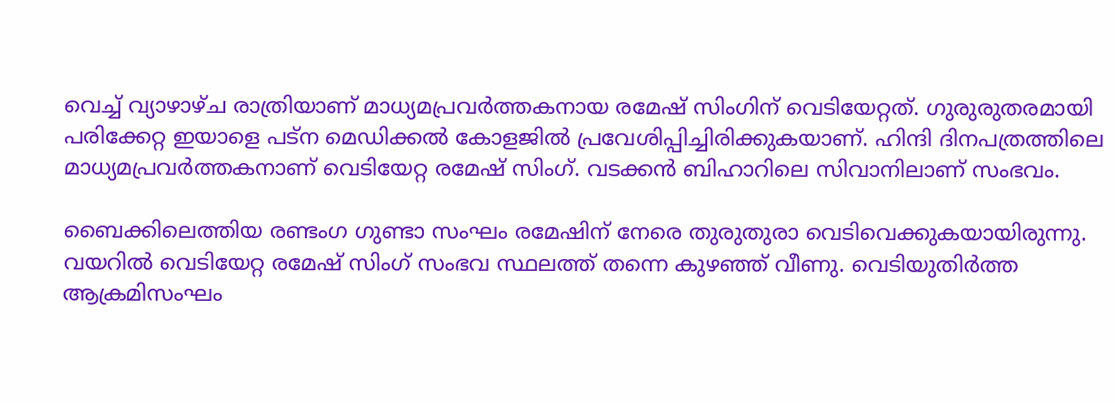വെച്ച് വ്യാഴാഴ്ച രാത്രിയാണ് മാധ്യമപ്രവർത്തകനായ രമേഷ് സിംഗിന് വെടിയേറ്റത്. ഗുരുരുതരമായി പരിക്കേറ്റ ഇയാളെ പട്‌ന മെഡിക്കൽ കോളജിൽ പ്രവേശിപ്പിച്ചിരിക്കുകയാണ്. ഹിന്ദി ദിനപത്രത്തിലെ മാധ്യമപ്രവർത്തകനാണ് വെടിയേറ്റ രമേഷ് സിംഗ്. വടക്കൻ ബിഹാറിലെ സിവാനിലാണ് സംഭവം.

ബൈക്കിലെത്തിയ രണ്ടംഗ ഗുണ്ടാ സംഘം രമേഷിന് നേരെ തുരുതുരാ വെടിവെക്കുകയായിരുന്നു. വയറിൽ വെടിയേറ്റ രമേഷ് സിംഗ് സംഭവ സ്ഥലത്ത് തന്നെ കുഴഞ്ഞ് വീണു. വെടിയുതിർത്ത ആക്രമിസംഘം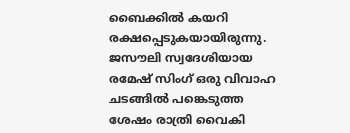ബൈക്കിൽ കയറി രക്ഷപ്പെടുകയായിരുന്നു. ജസൗലി സ്വദേശിയായ രമേഷ് സിംഗ് ഒരു വിവാഹ ചടങ്ങിൽ പങ്കെടുത്ത ശേഷം രാത്രി വൈകി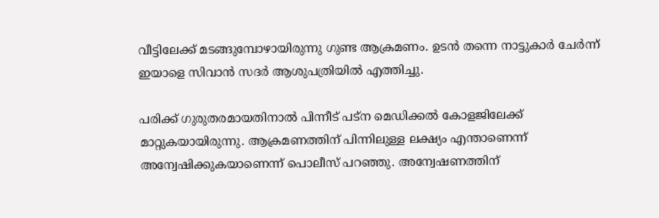വീട്ടിലേക്ക് മടങ്ങുമ്പോഴായിരുന്നു ഗുണ്ട ആക്രമണം. ഉടൻ തന്നെ നാട്ടുകാർ ചേർന്ന് ഇയാളെ സിവാൻ സദർ ആശുപത്രിയിൽ എത്തിച്ചു.

പരിക്ക് ഗുരുതരമായതിനാൽ പിന്നീട് പട്‌ന മെഡിക്കൽ കോളജിലേക്ക് മാറ്റുകയായിരുന്നു. ആക്രമണത്തിന് പിന്നിലുള്ള ലക്ഷ്യം എന്താണെന്ന് അന്വേഷിക്കുകയാണെന്ന് പൊലീസ് പറഞ്ഞു. അന്വേഷണത്തിന്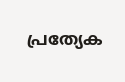പ്രത്യേക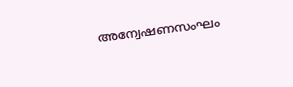അന്വേഷണസംഘം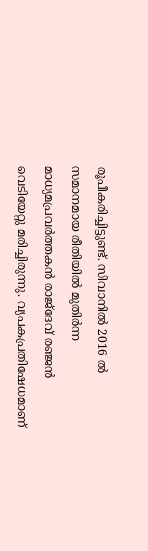രൂപീകരിച്ചിട്ടുണ്ട്. സിവാനിൽ 2016 ൽ സമാനമായ രീതിയിൽ മുതിർന്ന മാധ്യമപ്രവർത്തകൻ രാജ്‌ദേവ് രഞ്ജൻ വെടിയേറ്റു മരിച്ചിരുന്നു. വ്യപകപ്രതിഷേധമാണ്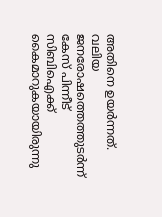അതിനെ ഉയർന്നത്. വലിയ ജനരോഷത്തെത്തുടർന്ന് കേസ് പിന്നീട് സിബിഐക്ക് കൈമാറുകയായിരുന്നു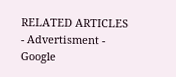RELATED ARTICLES
- Advertisment -
Google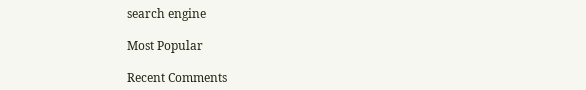search engine

Most Popular

Recent Comments